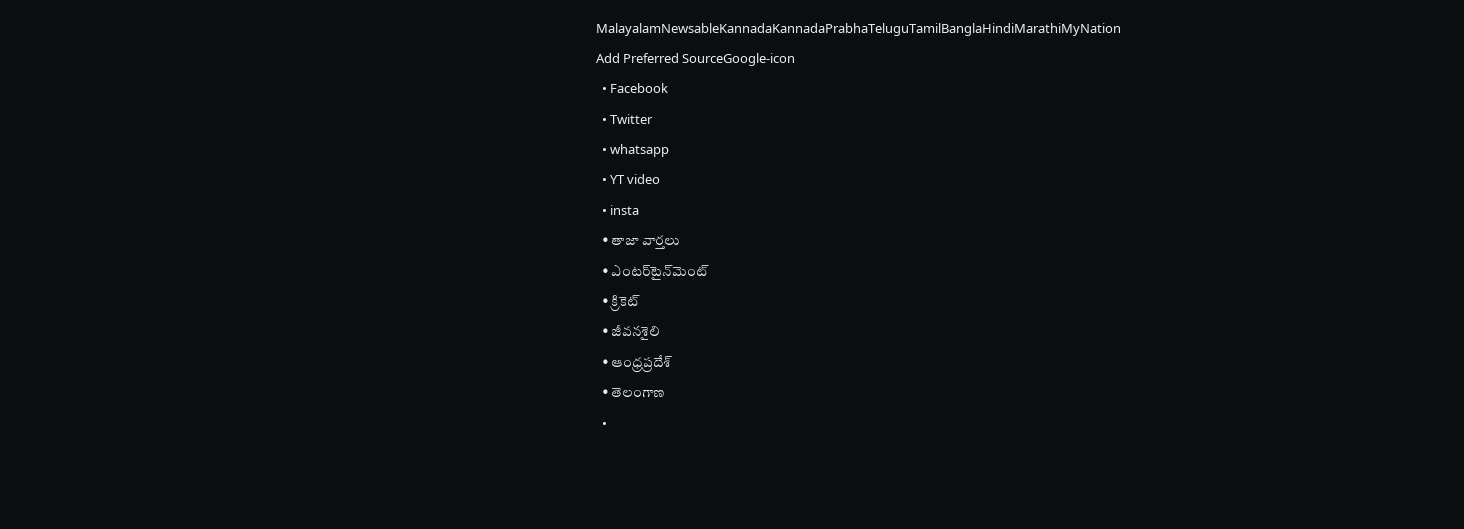MalayalamNewsableKannadaKannadaPrabhaTeluguTamilBanglaHindiMarathiMyNation
Add Preferred SourceGoogle-icon
  • Facebook
  • Twitter
  • whatsapp
  • YT video
  • insta
  • తాజా వార్తలు
  • ఎంటర్‌టైన్‌మెంట్
  • క్రికెట్
  • జీవనశైలి
  • ఆంధ్రప్రదేశ్
  • తెలంగాణ
  •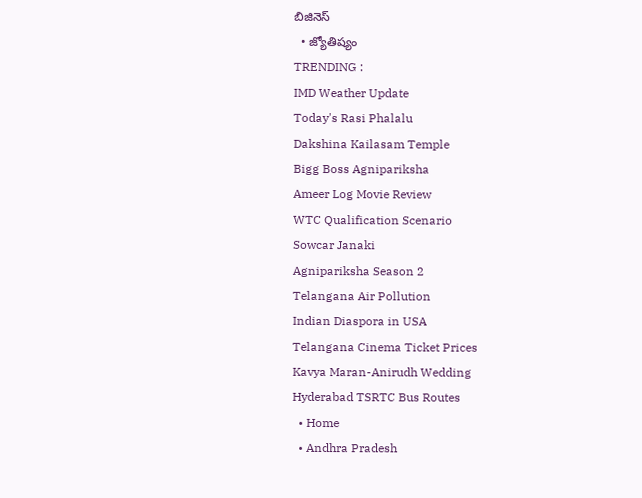బిజినెస్
  • జ్యోతిష్యం
TRENDING :
IMD Weather Update
Today's Rasi Phalalu
Dakshina Kailasam Temple
Bigg Boss Agnipariksha
Ameer Log Movie Review
WTC Qualification Scenario
Sowcar Janaki
Agnipariksha Season 2
Telangana Air Pollution
Indian Diaspora in USA
Telangana Cinema Ticket Prices
Kavya Maran-Anirudh Wedding
Hyderabad TSRTC Bus Routes
  • Home
  • Andhra Pradesh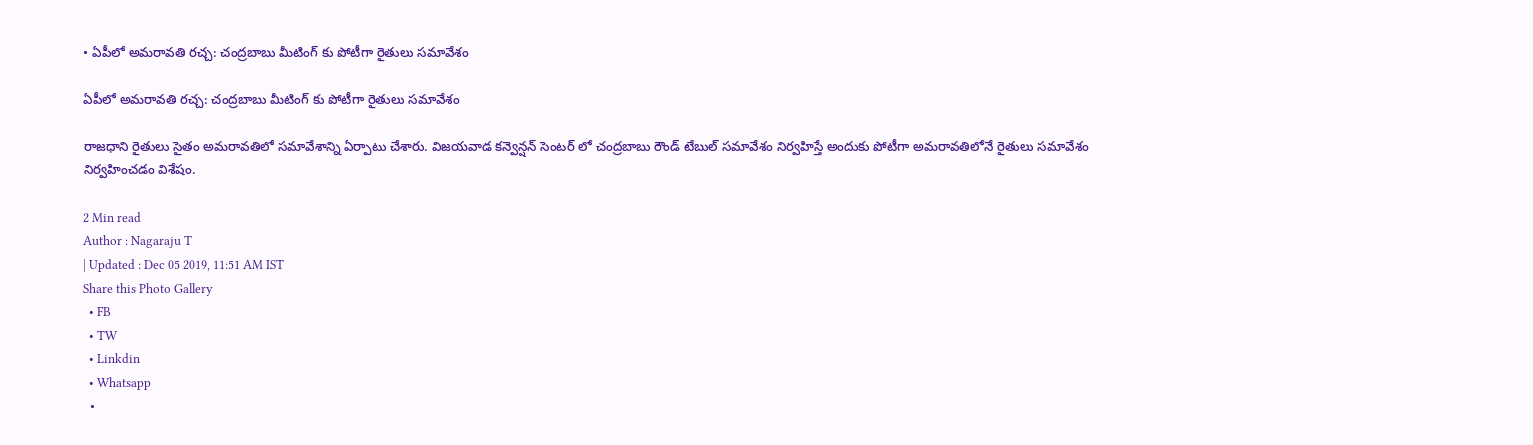• ఏపీలో అమరావతి రచ్చ: చంద్రబాబు మీటింగ్ కు పోటీగా రైతులు సమావేశం

ఏపీలో అమరావతి రచ్చ: చంద్రబాబు మీటింగ్ కు పోటీగా రైతులు సమావేశం

రాజధాని రైతులు సైతం అమరావతిలో సమావేశాన్ని ఏర్పాటు చేశారు. విజయవాడ కన్వెన్షన్ సెంటర్ లో చంద్రబాబు రౌండ్ టేబుల్ సమావేశం నిర్వహిస్తే అందుకు పోటీగా అమరావతిలోనే రైతులు సమావేశం నిర్వహించడం విశేషం.

2 Min read
Author : Nagaraju T
| Updated : Dec 05 2019, 11:51 AM IST
Share this Photo Gallery
  • FB
  • TW
  • Linkdin
  • Whatsapp
  •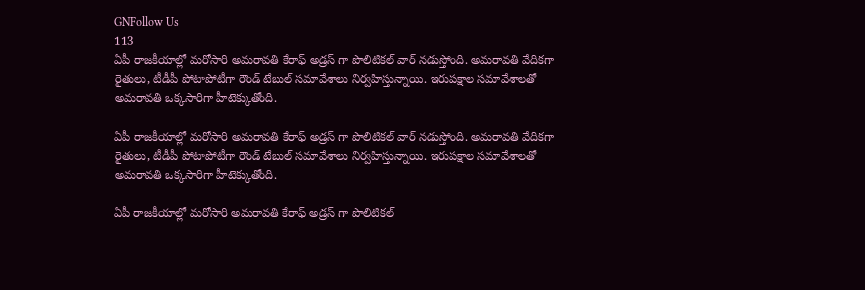GNFollow Us
113
ఏపీ రాజకీయాల్లో మరోసారి అమరావతి కేరాఫ్ అడ్రస్ గా పొలిటికల్ వార్ నడుస్తోంది. అమరావతి వేదికగా రైతులు, టీడీపీ పోటాపోటీగా రౌండ్ టేబుల్ సమావేశాలు నిర్వహిస్తున్నాయి. ఇరుపక్షాల సమావేశాలతో అమరావతి ఒక్కసారిగా హీటెక్కుతోంది.

ఏపీ రాజకీయాల్లో మరోసారి అమరావతి కేరాఫ్ అడ్రస్ గా పొలిటికల్ వార్ నడుస్తోంది. అమరావతి వేదికగా రైతులు, టీడీపీ పోటాపోటీగా రౌండ్ టేబుల్ సమావేశాలు నిర్వహిస్తున్నాయి. ఇరుపక్షాల సమావేశాలతో అమరావతి ఒక్కసారిగా హీటెక్కుతోంది.

ఏపీ రాజకీయాల్లో మరోసారి అమరావతి కేరాఫ్ అడ్రస్ గా పొలిటికల్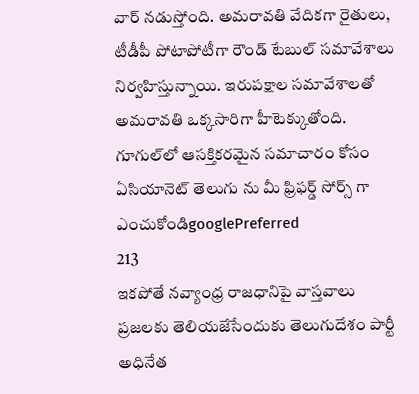వార్ నడుస్తోంది. అమరావతి వేదికగా రైతులు, టీడీపీ పోటాపోటీగా రౌండ్ టేబుల్ సమావేశాలు నిర్వహిస్తున్నాయి. ఇరుపక్షాల సమావేశాలతో అమరావతి ఒక్కసారిగా హీటెక్కుతోంది.
గూగుల్‌లో ఆసక్తికరమైన సమాచారం కోసం ఏసియానెట్ తెలుగు ను మీ ఫ్రిఫర్డ్ సోర్స్ గా ఎంచుకోండిgooglePreferred
213
ఇకపోతే నవ్యాంధ్ర రాజధానిపై వాస్తవాలు ప్రజలకు తెలియజేసేందుకు తెలుగుదేశం పార్టీ అధినేత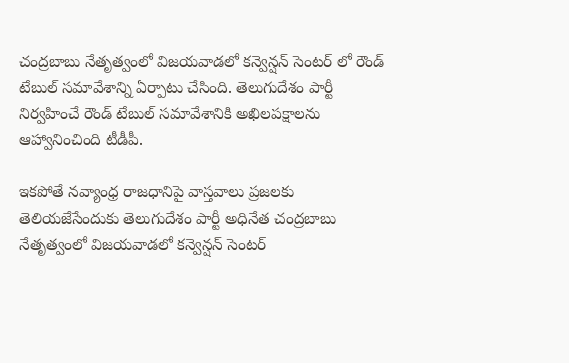చంద్రబాబు నేతృత్వంలో విజయవాడలో కన్వెన్షన్ సెంటర్ లో రౌండ్ టేబుల్ సమావేశాన్ని ఏర్పాటు చేసింది. తెలుగుదేశం పార్టీ నిర్వహించే రౌండ్ టేబుల్ సమావేశానికి అఖిలపక్షాలను ఆహ్వానించింది టీడీపీ.

ఇకపోతే నవ్యాంధ్ర రాజధానిపై వాస్తవాలు ప్రజలకు తెలియజేసేందుకు తెలుగుదేశం పార్టీ అధినేత చంద్రబాబు నేతృత్వంలో విజయవాడలో కన్వెన్షన్ సెంటర్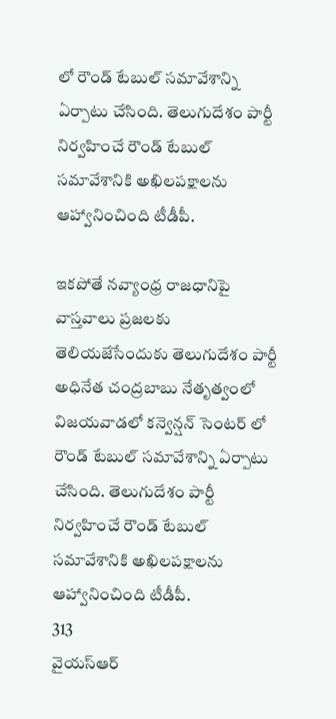లో రౌండ్ టేబుల్ సమావేశాన్ని ఏర్పాటు చేసింది. తెలుగుదేశం పార్టీ నిర్వహించే రౌండ్ టేబుల్ సమావేశానికి అఖిలపక్షాలను ఆహ్వానించింది టీడీపీ.

ఇకపోతే నవ్యాంధ్ర రాజధానిపై వాస్తవాలు ప్రజలకు తెలియజేసేందుకు తెలుగుదేశం పార్టీ అధినేత చంద్రబాబు నేతృత్వంలో విజయవాడలో కన్వెన్షన్ సెంటర్ లో రౌండ్ టేబుల్ సమావేశాన్ని ఏర్పాటు చేసింది. తెలుగుదేశం పార్టీ నిర్వహించే రౌండ్ టేబుల్ సమావేశానికి అఖిలపక్షాలను ఆహ్వానించింది టీడీపీ.
313
వైయస్ఆర్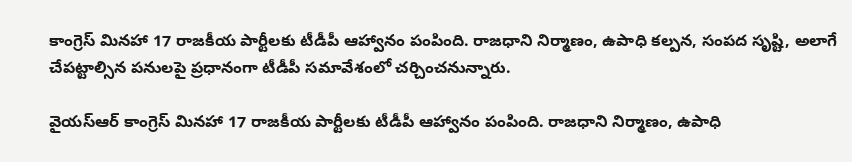కాంగ్రెస్ మినహా 17 రాజకీయ పార్టీలకు టీడీపీ ఆహ్వానం పంపింది. రాజధాని నిర్మాణం, ఉపాధి కల్పన, సంపద సృష్టి, అలాగే చేపట్టాల్సిన పనులపై ప్రధానంగా టీడీపీ సమావేశంలో చర్చించనున్నారు.

వైయస్ఆర్ కాంగ్రెస్ మినహా 17 రాజకీయ పార్టీలకు టీడీపీ ఆహ్వానం పంపింది. రాజధాని నిర్మాణం, ఉపాధి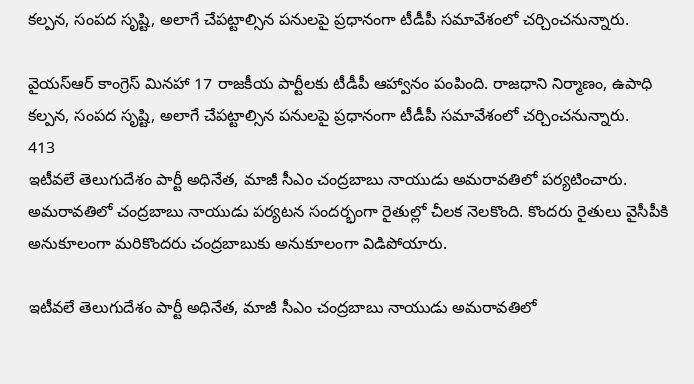కల్పన, సంపద సృష్టి, అలాగే చేపట్టాల్సిన పనులపై ప్రధానంగా టీడీపీ సమావేశంలో చర్చించనున్నారు.

వైయస్ఆర్ కాంగ్రెస్ మినహా 17 రాజకీయ పార్టీలకు టీడీపీ ఆహ్వానం పంపింది. రాజధాని నిర్మాణం, ఉపాధి కల్పన, సంపద సృష్టి, అలాగే చేపట్టాల్సిన పనులపై ప్రధానంగా టీడీపీ సమావేశంలో చర్చించనున్నారు.
413
ఇటీవలే తెలుగుదేశం పార్టీ అధినేత, మాజీ సీఎం చంద్రబాబు నాయుడు అమరావతిలో పర్యటించారు. అమరావతిలో చంద్రబాబు నాయుడు పర్యటన సందర్భంగా రైతుల్లో చీలక నెలకొంది. కొందరు రైతులు వైసీపీకి అనుకూలంగా మరికొందరు చంద్రబాబుకు అనుకూలంగా విడిపోయారు.

ఇటీవలే తెలుగుదేశం పార్టీ అధినేత, మాజీ సీఎం చంద్రబాబు నాయుడు అమరావతిలో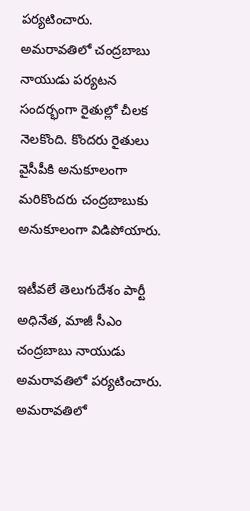పర్యటించారు. అమరావతిలో చంద్రబాబు నాయుడు పర్యటన సందర్భంగా రైతుల్లో చీలక నెలకొంది. కొందరు రైతులు వైసీపీకి అనుకూలంగా మరికొందరు చంద్రబాబుకు అనుకూలంగా విడిపోయారు.

ఇటీవలే తెలుగుదేశం పార్టీ అధినేత, మాజీ సీఎం చంద్రబాబు నాయుడు అమరావతిలో పర్యటించారు. అమరావతిలో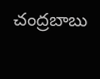చంద్రబాబు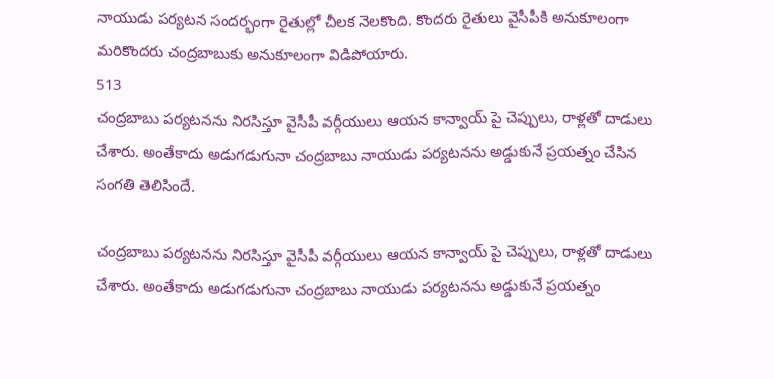నాయుడు పర్యటన సందర్భంగా రైతుల్లో చీలక నెలకొంది. కొందరు రైతులు వైసీపీకి అనుకూలంగా మరికొందరు చంద్రబాబుకు అనుకూలంగా విడిపోయారు.
513
చంద్రబాబు పర్యటనను నిరసిస్తూ వైసీపీ వర్గీయులు ఆయన కాన్వాయ్ పై చెప్పులు, రాళ్లతో దాడులు చేశారు. అంతేకాదు అడుగడుగునా చంద్రబాబు నాయుడు పర్యటనను అడ్డుకునే ప్రయత్నం చేసిన సంగతి తెలిసిందే.

చంద్రబాబు పర్యటనను నిరసిస్తూ వైసీపీ వర్గీయులు ఆయన కాన్వాయ్ పై చెప్పులు, రాళ్లతో దాడులు చేశారు. అంతేకాదు అడుగడుగునా చంద్రబాబు నాయుడు పర్యటనను అడ్డుకునే ప్రయత్నం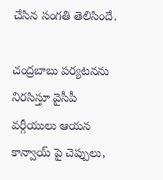చేసిన సంగతి తెలిసిందే.

చంద్రబాబు పర్యటనను నిరసిస్తూ వైసీపీ వర్గీయులు ఆయన కాన్వాయ్ పై చెప్పులు,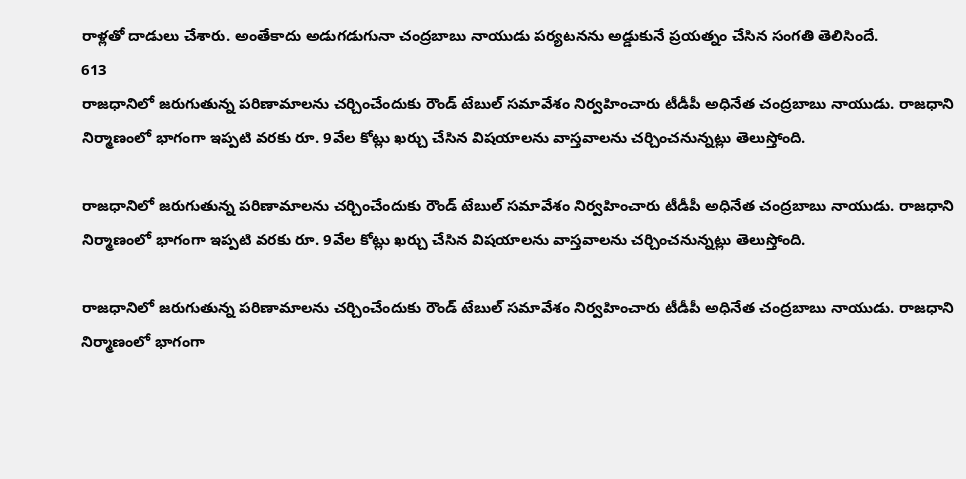రాళ్లతో దాడులు చేశారు. అంతేకాదు అడుగడుగునా చంద్రబాబు నాయుడు పర్యటనను అడ్డుకునే ప్రయత్నం చేసిన సంగతి తెలిసిందే.
613
రాజధానిలో జరుగుతున్న పరిణామాలను చర్చించేందుకు రౌండ్ టేబుల్ సమావేశం నిర్వహించారు టీడీపీ అధినేత చంద్రబాబు నాయుడు. రాజధాని నిర్మాణంలో భాగంగా ఇప్పటి వరకు రూ. 9వేల కోట్లు ఖర్చు చేసిన విషయాలను వాస్తవాలను చర్చించనున్నట్లు తెలుస్తోంది.

రాజధానిలో జరుగుతున్న పరిణామాలను చర్చించేందుకు రౌండ్ టేబుల్ సమావేశం నిర్వహించారు టీడీపీ అధినేత చంద్రబాబు నాయుడు. రాజధాని నిర్మాణంలో భాగంగా ఇప్పటి వరకు రూ. 9వేల కోట్లు ఖర్చు చేసిన విషయాలను వాస్తవాలను చర్చించనున్నట్లు తెలుస్తోంది.

రాజధానిలో జరుగుతున్న పరిణామాలను చర్చించేందుకు రౌండ్ టేబుల్ సమావేశం నిర్వహించారు టీడీపీ అధినేత చంద్రబాబు నాయుడు. రాజధాని నిర్మాణంలో భాగంగా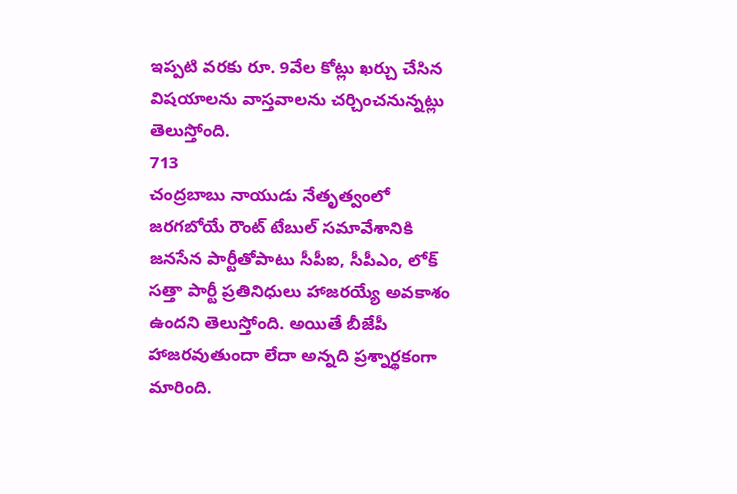ఇప్పటి వరకు రూ. 9వేల కోట్లు ఖర్చు చేసిన విషయాలను వాస్తవాలను చర్చించనున్నట్లు తెలుస్తోంది.
713
చంద్రబాబు నాయుడు నేతృత్వంలో జరగబోయే రౌంట్ టేబుల్ సమావేశానికి జనసేన పార్టీతోపాటు సీపీఐ, సీపీఎం, లోక్ సత్తా పార్టీ ప్రతినిధులు హాజరయ్యే అవకాశం ఉందని తెలుస్తోంది. అయితే బీజేపీ హాజరవుతుందా లేదా అన్నది ప్రశ్నార్థకంగా మారింది.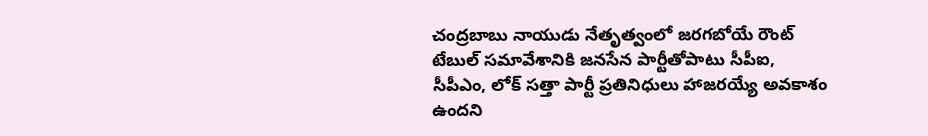చంద్రబాబు నాయుడు నేతృత్వంలో జరగబోయే రౌంట్ టేబుల్ సమావేశానికి జనసేన పార్టీతోపాటు సీపీఐ, సీపీఎం, లోక్ సత్తా పార్టీ ప్రతినిధులు హాజరయ్యే అవకాశం ఉందని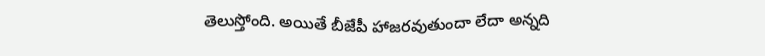తెలుస్తోంది. అయితే బీజేపీ హాజరవుతుందా లేదా అన్నది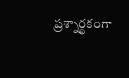ప్రశ్నార్థకంగా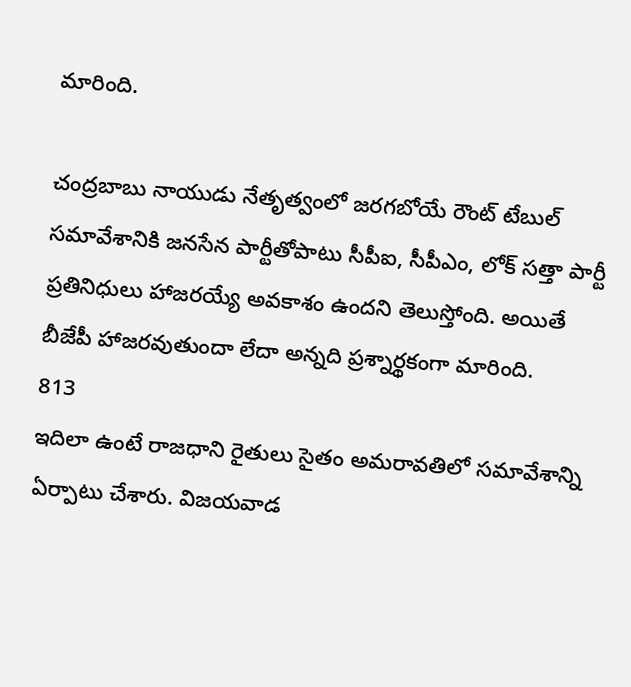మారింది.

చంద్రబాబు నాయుడు నేతృత్వంలో జరగబోయే రౌంట్ టేబుల్ సమావేశానికి జనసేన పార్టీతోపాటు సీపీఐ, సీపీఎం, లోక్ సత్తా పార్టీ ప్రతినిధులు హాజరయ్యే అవకాశం ఉందని తెలుస్తోంది. అయితే బీజేపీ హాజరవుతుందా లేదా అన్నది ప్రశ్నార్థకంగా మారింది.
813
ఇదిలా ఉంటే రాజధాని రైతులు సైతం అమరావతిలో సమావేశాన్ని ఏర్పాటు చేశారు. విజయవాడ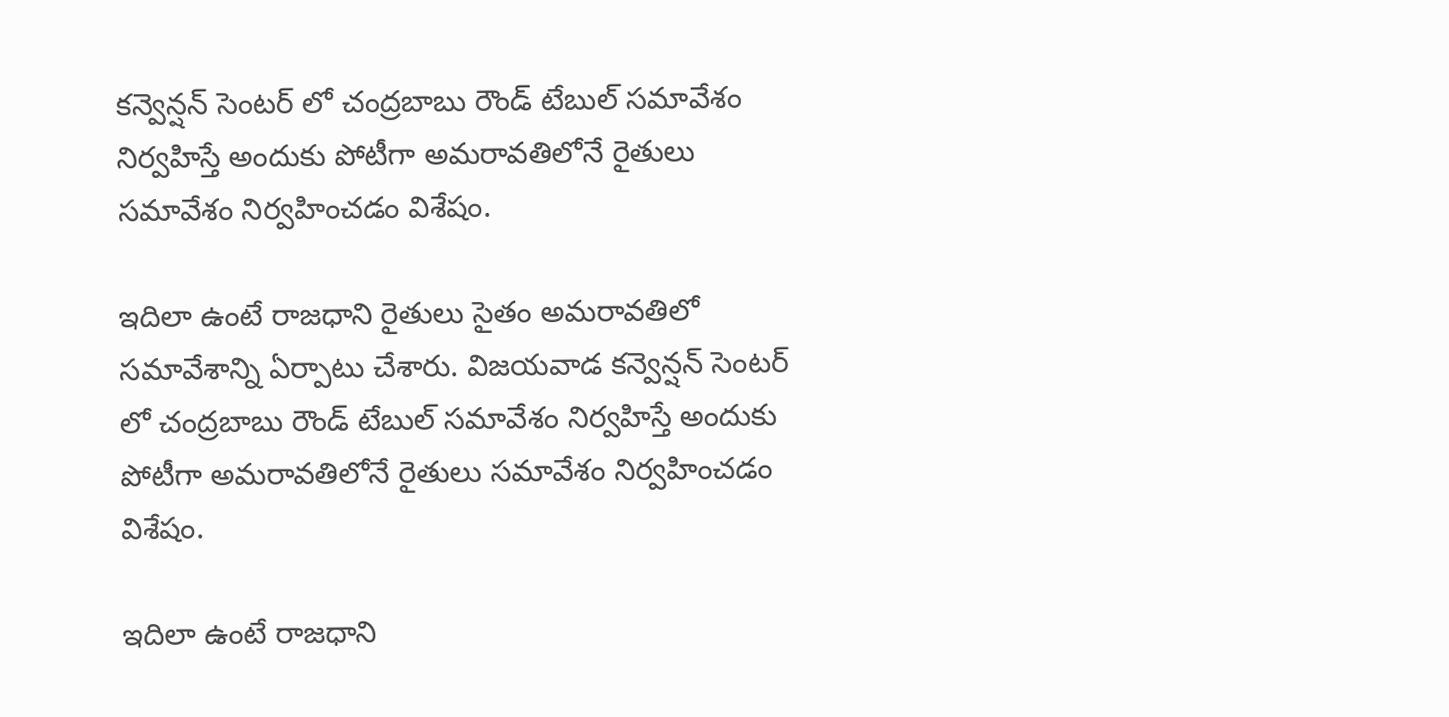కన్వెన్షన్ సెంటర్ లో చంద్రబాబు రౌండ్ టేబుల్ సమావేశం నిర్వహిస్తే అందుకు పోటీగా అమరావతిలోనే రైతులు సమావేశం నిర్వహించడం విశేషం.

ఇదిలా ఉంటే రాజధాని రైతులు సైతం అమరావతిలో సమావేశాన్ని ఏర్పాటు చేశారు. విజయవాడ కన్వెన్షన్ సెంటర్ లో చంద్రబాబు రౌండ్ టేబుల్ సమావేశం నిర్వహిస్తే అందుకు పోటీగా అమరావతిలోనే రైతులు సమావేశం నిర్వహించడం విశేషం.

ఇదిలా ఉంటే రాజధాని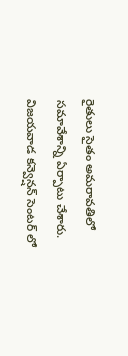రైతులు సైతం అమరావతిలో సమావేశాన్ని ఏర్పాటు చేశారు. విజయవాడ కన్వెన్షన్ సెంటర్ లో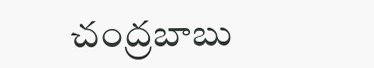చంద్రబాబు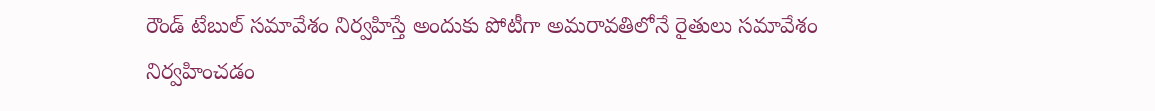రౌండ్ టేబుల్ సమావేశం నిర్వహిస్తే అందుకు పోటీగా అమరావతిలోనే రైతులు సమావేశం నిర్వహించడం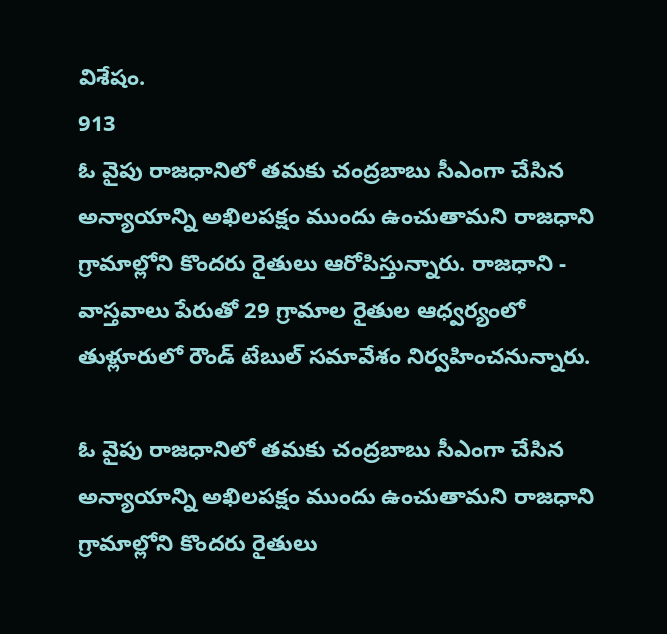విశేషం.
913
ఓ వైపు రాజధానిలో తమకు చంద్రబాబు సీఎంగా చేసిన అన్యాయాన్ని అఖిలపక్షం ముందు ఉంచుతామని రాజధాని గ్రామాల్లోని కొందరు రైతులు ఆరోపిస్తున్నారు. రాజధాని - వాస్తవాలు పేరుతో 29 గ్రామాల రైతుల ఆధ్వర్యంలో తుళ్లూరులో రౌండ్ టేబుల్ సమావేశం నిర్వహించనున్నారు.

ఓ వైపు రాజధానిలో తమకు చంద్రబాబు సీఎంగా చేసిన అన్యాయాన్ని అఖిలపక్షం ముందు ఉంచుతామని రాజధాని గ్రామాల్లోని కొందరు రైతులు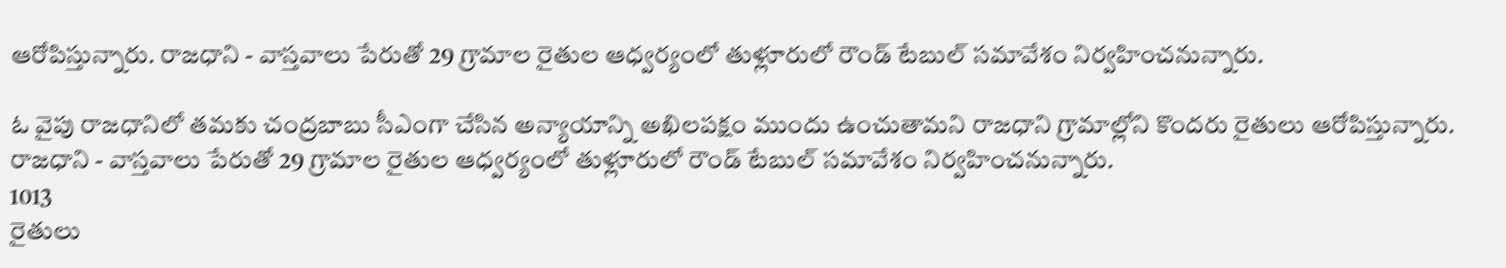ఆరోపిస్తున్నారు. రాజధాని - వాస్తవాలు పేరుతో 29 గ్రామాల రైతుల ఆధ్వర్యంలో తుళ్లూరులో రౌండ్ టేబుల్ సమావేశం నిర్వహించనున్నారు.

ఓ వైపు రాజధానిలో తమకు చంద్రబాబు సీఎంగా చేసిన అన్యాయాన్ని అఖిలపక్షం ముందు ఉంచుతామని రాజధాని గ్రామాల్లోని కొందరు రైతులు ఆరోపిస్తున్నారు. రాజధాని - వాస్తవాలు పేరుతో 29 గ్రామాల రైతుల ఆధ్వర్యంలో తుళ్లూరులో రౌండ్ టేబుల్ సమావేశం నిర్వహించనున్నారు.
1013
రైతులు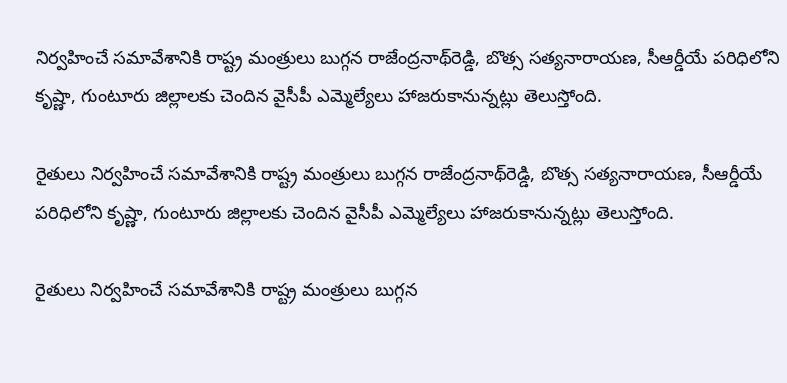నిర్వహించే సమావేశానికి రాష్ట్ర మంత్రులు బుగ్గన రాజేంద్రనాథ్‌రెడ్డి, బొత్స సత్యనారాయణ, సీఆర్డీయే పరిధిలోని కృష్ణా, గుంటూరు జిల్లాలకు చెందిన వైసీపీ ఎమ్మెల్యేలు హాజరుకానున్నట్లు తెలుస్తోంది.

రైతులు నిర్వహించే సమావేశానికి రాష్ట్ర మంత్రులు బుగ్గన రాజేంద్రనాథ్‌రెడ్డి, బొత్స సత్యనారాయణ, సీఆర్డీయే పరిధిలోని కృష్ణా, గుంటూరు జిల్లాలకు చెందిన వైసీపీ ఎమ్మెల్యేలు హాజరుకానున్నట్లు తెలుస్తోంది.

రైతులు నిర్వహించే సమావేశానికి రాష్ట్ర మంత్రులు బుగ్గన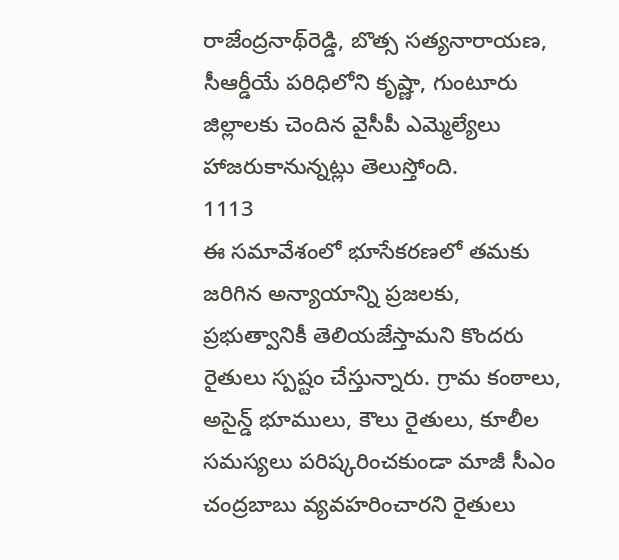రాజేంద్రనాథ్‌రెడ్డి, బొత్స సత్యనారాయణ, సీఆర్డీయే పరిధిలోని కృష్ణా, గుంటూరు జిల్లాలకు చెందిన వైసీపీ ఎమ్మెల్యేలు హాజరుకానున్నట్లు తెలుస్తోంది.
1113
ఈ సమావేశంలో భూసేకరణలో తమకు జరిగిన అన్యాయాన్ని ప్రజలకు, ప్రభుత్వానికీ తెలియజేస్తామని కొందరు రైతులు స్పష్టం చేస్తున్నారు. గ్రామ కంఠాలు, అసైన్డ్ భూములు, కౌలు రైతులు, కూలీల సమస్యలు పరిష్కరించకుండా మాజీ సీఎం చంద్రబాబు వ్యవహరించారని రైతులు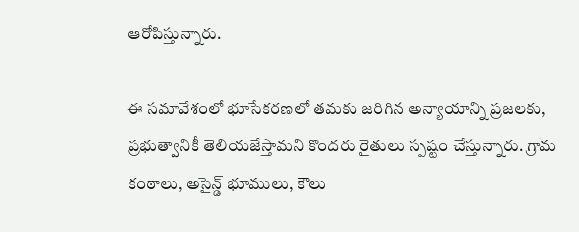ఆరోపిస్తున్నారు.

ఈ సమావేశంలో భూసేకరణలో తమకు జరిగిన అన్యాయాన్ని ప్రజలకు, ప్రభుత్వానికీ తెలియజేస్తామని కొందరు రైతులు స్పష్టం చేస్తున్నారు. గ్రామ కంఠాలు, అసైన్డ్ భూములు, కౌలు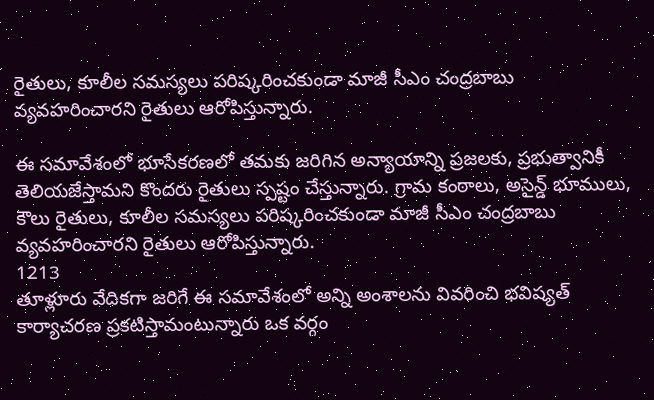రైతులు, కూలీల సమస్యలు పరిష్కరించకుండా మాజీ సీఎం చంద్రబాబు వ్యవహరించారని రైతులు ఆరోపిస్తున్నారు.

ఈ సమావేశంలో భూసేకరణలో తమకు జరిగిన అన్యాయాన్ని ప్రజలకు, ప్రభుత్వానికీ తెలియజేస్తామని కొందరు రైతులు స్పష్టం చేస్తున్నారు. గ్రామ కంఠాలు, అసైన్డ్ భూములు, కౌలు రైతులు, కూలీల సమస్యలు పరిష్కరించకుండా మాజీ సీఎం చంద్రబాబు వ్యవహరించారని రైతులు ఆరోపిస్తున్నారు.
1213
తూళ్లూరు వేదికగా జరిగే ఈ సమావేశంలో అన్ని అంశాలను వివరించి భవిష్యత్ కార్యాచరణ ప్రకటిస్తామంటున్నారు ఒక వర్గం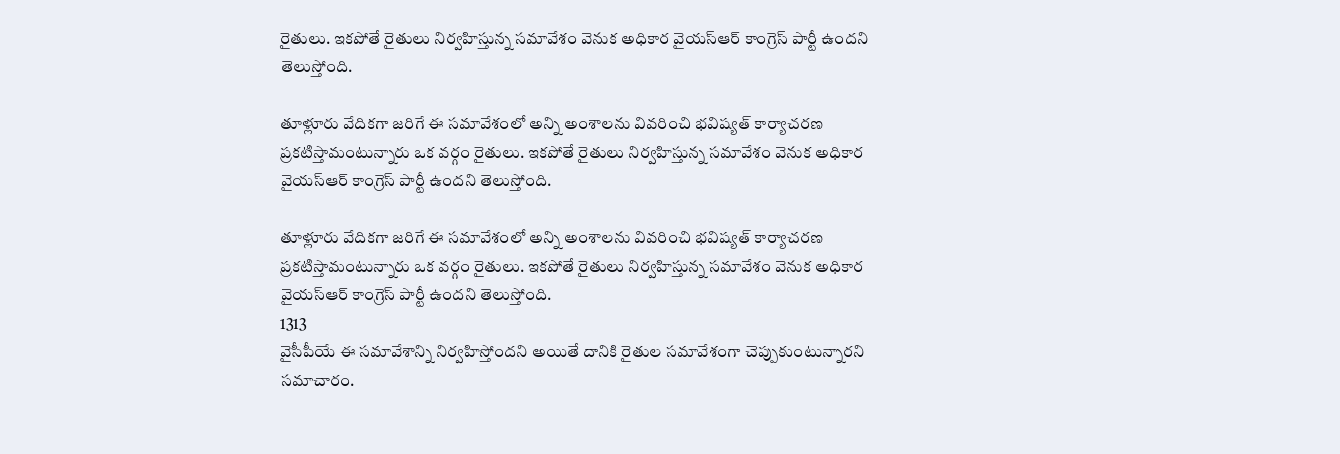రైతులు. ఇకపోతే రైతులు నిర్వహిస్తున్న సమావేశం వెనుక అధికార వైయస్ఆర్ కాంగ్రెస్ పార్టీ ఉందని తెలుస్తోంది.

తూళ్లూరు వేదికగా జరిగే ఈ సమావేశంలో అన్ని అంశాలను వివరించి భవిష్యత్ కార్యాచరణ ప్రకటిస్తామంటున్నారు ఒక వర్గం రైతులు. ఇకపోతే రైతులు నిర్వహిస్తున్న సమావేశం వెనుక అధికార వైయస్ఆర్ కాంగ్రెస్ పార్టీ ఉందని తెలుస్తోంది.

తూళ్లూరు వేదికగా జరిగే ఈ సమావేశంలో అన్ని అంశాలను వివరించి భవిష్యత్ కార్యాచరణ ప్రకటిస్తామంటున్నారు ఒక వర్గం రైతులు. ఇకపోతే రైతులు నిర్వహిస్తున్న సమావేశం వెనుక అధికార వైయస్ఆర్ కాంగ్రెస్ పార్టీ ఉందని తెలుస్తోంది.
1313
వైసీపీయే ఈ సమావేశాన్ని నిర్వహిస్తోందని అయితే దానికి రైతుల సమావేశంగా చెప్పుకుంటున్నారని సమాచారం.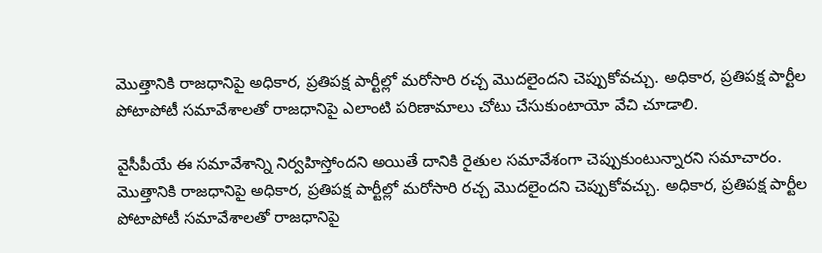మొత్తానికి రాజధానిపై అధికార, ప్రతిపక్ష పార్టీల్లో మరోసారి రచ్చ మెుదలైందని చెప్పుకోవచ్చు. అధికార, ప్రతిపక్ష పార్టీల పోటాపోటీ సమావేశాలతో రాజధానిపై ఎలాంటి పరిణామాలు చోటు చేసుకుంటాయో వేచి చూడాలి.

వైసీపీయే ఈ సమావేశాన్ని నిర్వహిస్తోందని అయితే దానికి రైతుల సమావేశంగా చెప్పుకుంటున్నారని సమాచారం. మొత్తానికి రాజధానిపై అధికార, ప్రతిపక్ష పార్టీల్లో మరోసారి రచ్చ మెుదలైందని చెప్పుకోవచ్చు. అధికార, ప్రతిపక్ష పార్టీల పోటాపోటీ సమావేశాలతో రాజధానిపై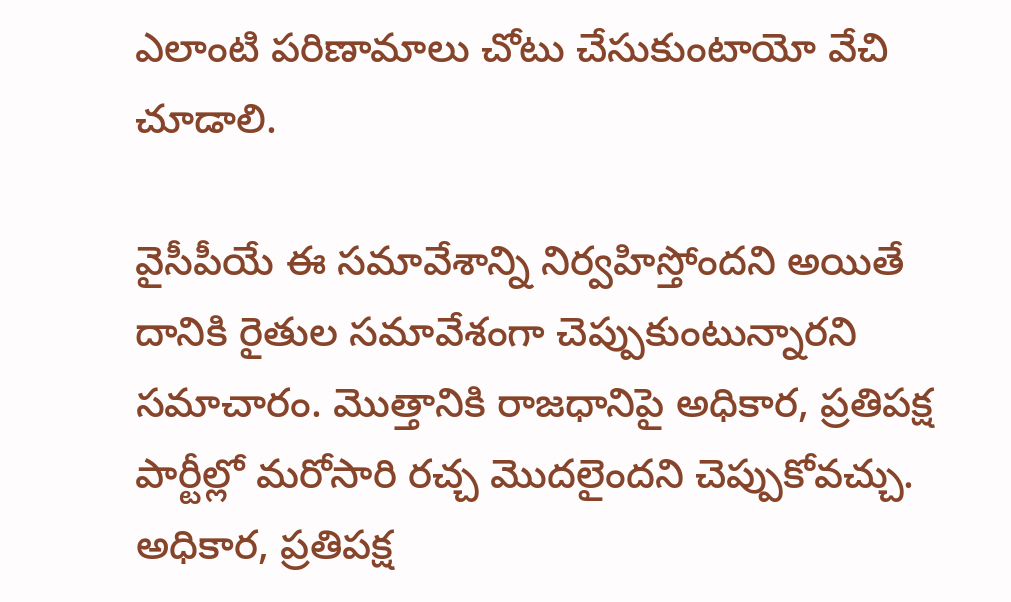ఎలాంటి పరిణామాలు చోటు చేసుకుంటాయో వేచి చూడాలి.

వైసీపీయే ఈ సమావేశాన్ని నిర్వహిస్తోందని అయితే దానికి రైతుల సమావేశంగా చెప్పుకుంటున్నారని సమాచారం. మొత్తానికి రాజధానిపై అధికార, ప్రతిపక్ష పార్టీల్లో మరోసారి రచ్చ మెుదలైందని చెప్పుకోవచ్చు. అధికార, ప్రతిపక్ష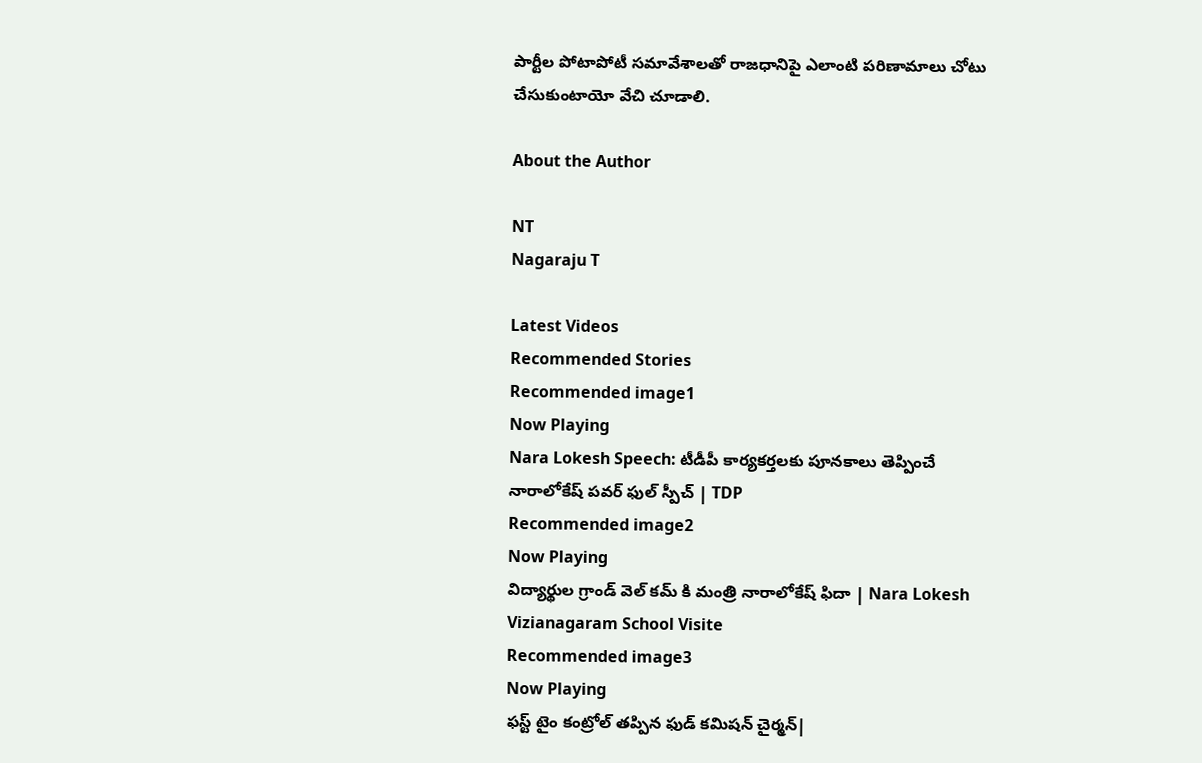పార్టీల పోటాపోటీ సమావేశాలతో రాజధానిపై ఎలాంటి పరిణామాలు చోటు చేసుకుంటాయో వేచి చూడాలి.

About the Author

NT
Nagaraju T

Latest Videos
Recommended Stories
Recommended image1
Now Playing
Nara Lokesh Speech: టీడీపీ కార్యకర్తలకు పూనకాలు తెప్పించే నారాలోకేష్ పవర్ ఫుల్ స్పీచ్ | TDP
Recommended image2
Now Playing
విద్యార్థుల గ్రాండ్ వెల్ కమ్ కి మంత్రి నారాలోకేష్ ఫిదా | Nara Lokesh Vizianagaram School Visite
Recommended image3
Now Playing
ఫస్ట్ టైం కంట్రోల్ తప్పిన ఫుడ్ కమిషన్ చైర్మన్|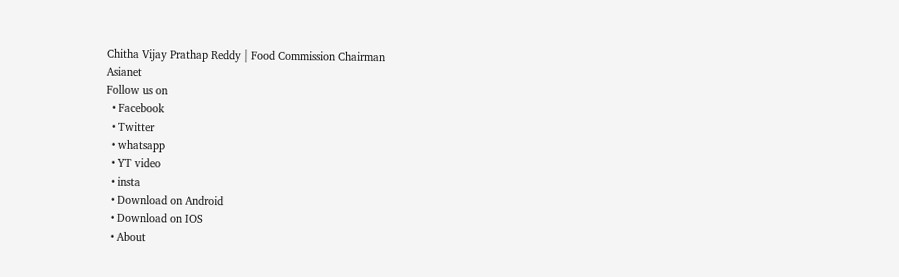Chitha Vijay Prathap Reddy | Food Commission Chairman
Asianet
Follow us on
  • Facebook
  • Twitter
  • whatsapp
  • YT video
  • insta
  • Download on Android
  • Download on IOS
  • About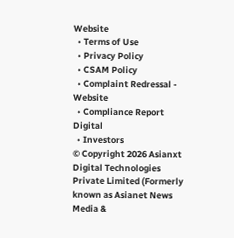Website
  • Terms of Use
  • Privacy Policy
  • CSAM Policy
  • Complaint Redressal - Website
  • Compliance Report Digital
  • Investors
© Copyright 2026 Asianxt Digital Technologies Private Limited (Formerly known as Asianet News Media &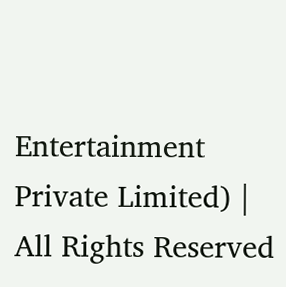Entertainment Private Limited) | All Rights Reserved